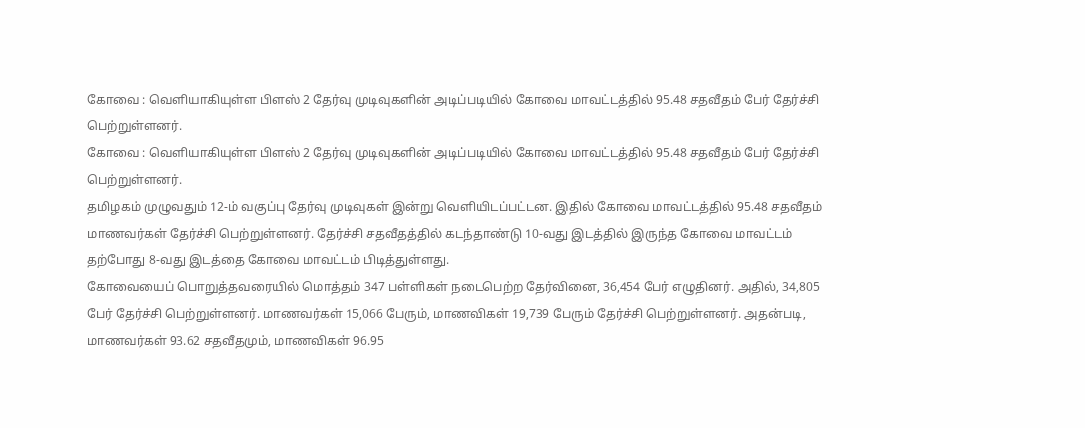கோவை : வெளியாகியுள்ள பிளஸ் 2 தேர்வு முடிவுகளின் அடிப்படியில் கோவை மாவட்டத்தில் 95.48 சதவீதம் பேர் தேர்ச்சி பெற்றுள்ளனர்.
கோவை : வெளியாகியுள்ள பிளஸ் 2 தேர்வு முடிவுகளின் அடிப்படியில் கோவை மாவட்டத்தில் 95.48 சதவீதம் பேர் தேர்ச்சி பெற்றுள்ளனர்.
தமிழகம் முழுவதும் 12-ம் வகுப்பு தேர்வு முடிவுகள் இன்று வெளியிடப்பட்டன. இதில் கோவை மாவட்டத்தில் 95.48 சதவீதம் மாணவர்கள் தேர்ச்சி பெற்றுள்ளனர். தேர்ச்சி சதவீதத்தில் கடந்தாண்டு 10-வது இடத்தில் இருந்த கோவை மாவட்டம் தற்போது 8-வது இடத்தை கோவை மாவட்டம் பிடித்துள்ளது.
கோவையைப் பொறுத்தவரையில் மொத்தம் 347 பள்ளிகள் நடைபெற்ற தேர்வினை, 36,454 பேர் எழுதினர். அதில், 34,805 பேர் தேர்ச்சி பெற்றுள்ளனர். மாணவர்கள் 15,066 பேரும், மாணவிகள் 19,739 பேரும் தேர்ச்சி பெற்றுள்ளனர். அதன்படி, மாணவர்கள் 93.62 சதவீதமும், மாணவிகள் 96.95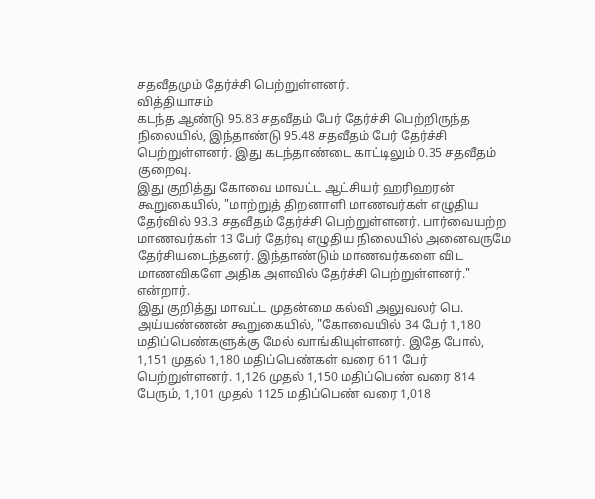சதவீதமும் தேர்ச்சி பெற்றுள்ளனர்.
வித்தியாசம்
கடந்த ஆண்டு 95.83 சதவீதம் பேர் தேர்ச்சி பெற்றிருந்த நிலையில், இந்தாண்டு 95.48 சதவீதம் பேர் தேர்ச்சி பெற்றுள்ளனர். இது கடந்தாண்டை காட்டிலும் 0.35 சதவீதம் குறைவு.
இது குறித்து கோவை மாவட்ட ஆட்சியர் ஹரிஹரன் கூறுகையில், "மாற்றுத் திறனாளி மாணவர்கள் எழுதிய தேர்வில் 93.3 சதவீதம் தேர்ச்சி பெற்றுள்ளனர். பார்வையற்ற மாணவர்கள் 13 பேர் தேர்வு எழுதிய நிலையில் அனைவருமே தேர்சியடைந்தனர். இந்தாண்டும் மாணவர்களை விட மாணவிகளே அதிக அளவில் தேர்ச்சி பெற்றுள்ளனர்." என்றார்.
இது குறித்து மாவட்ட முதன்மை கல்வி அலுவலர் பெ. அய்யண்ணன் கூறுகையில், "கோவையில் 34 பேர் 1,180 மதிப்பெண்களுக்கு மேல் வாங்கியுள்ளனர். இதே போல், 1,151 முதல் 1,180 மதிப்பெண்கள் வரை 611 பேர் பெற்றுள்ளனர். 1,126 முதல் 1,150 மதிப்பெண் வரை 814 பேரும், 1,101 முதல் 1125 மதிப்பெண் வரை 1,018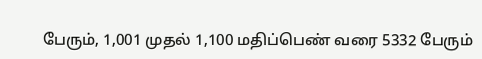பேரும், 1,001 முதல் 1,100 மதிப்பெண் வரை 5332 பேரும்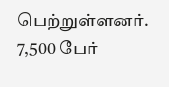பெற்றுள்ளனர். 7,500 பேர்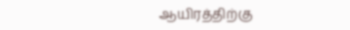ஆயிரத்திற்கு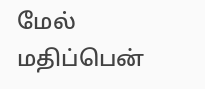மேல் மதிப்பென்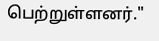பெற்றுள்ளனர்."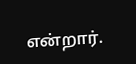என்றார்.